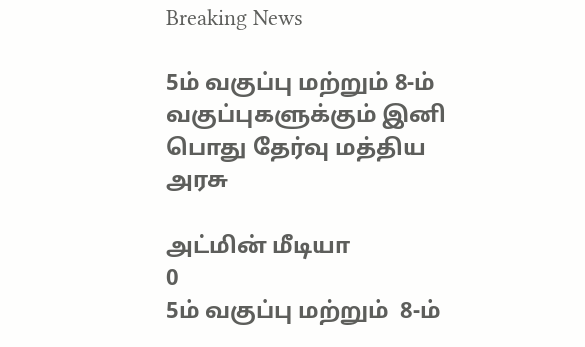Breaking News

5ம் வகுப்பு மற்றும் 8-ம் வகுப்புகளுக்கும் இனி பொது தேர்வு மத்திய அரசு

அட்மின் மீடியா
0
5ம் வகுப்பு மற்றும்  8-ம்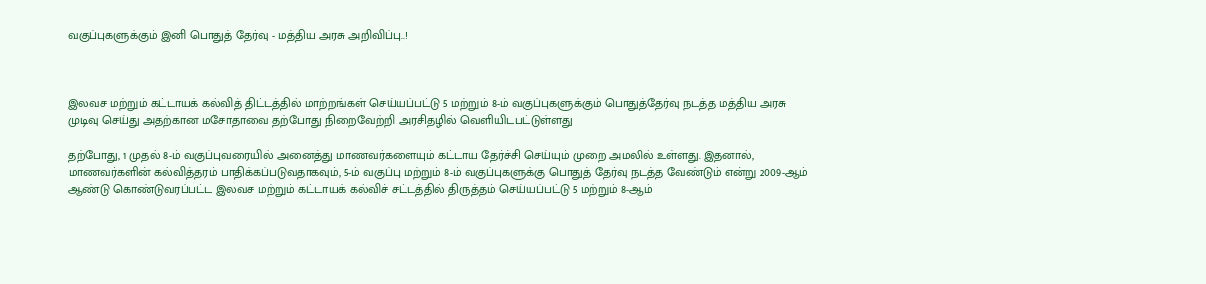வகுப்புகளுக்கும் இனி பொதுத் தேர்வு - மத்திய அரசு அறிவிப்பு..!



இலவச மற்றும் கட்டாயக் கல்வித் திட்டத்தில் மாற்றங்கள் செய்யப்பட்டு 5 மற்றும் 8-ம் வகுப்புகளுக்கும் பொதுத்தேர்வு நடத்த மத்திய அரசு முடிவு செய்து அதற்கான மசோதாவை தற்போது நிறைவேற்றி அரசிதழில் வெளியிடபட்டுள்ளது

தற்போது, 1 முதல் 8-ம் வகுப்புவரையில் அனைத்து மாணவர்களையும் கட்டாய தேர்ச்சி செய்யும் முறை அமலில் உள்ளது. இதனால், மாணவர்களின் கல்வித்தரம் பாதிக்கப்படுவதாகவும், 5-ம் வகுப்பு மற்றும் 8-ம் வகுப்புகளுக்கு பொதுத் தேர்வு நடத்த வேண்டும் என்று 2009-ஆம் ஆண்டு கொண்டுவரப்பட்ட இலவச மற்றும் கட்டாயக் கல்விச் சட்டத்தில் திருத்தம் செய்யப்பட்டு 5 மற்றும் 8-ஆம்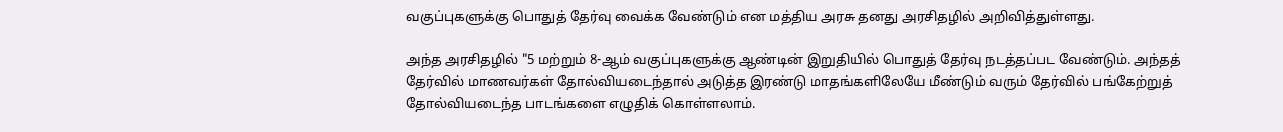வகுப்புகளுக்கு பொதுத் தேர்வு வைக்க வேண்டும் என மத்திய அரசு தனது அரசிதழில் அறிவித்துள்ளது.

அந்த அரசிதழில் "5 மற்றும் 8-ஆம் வகுப்புகளுக்கு ஆண்டின் இறுதியில் பொதுத் தேர்வு நடத்தப்பட வேண்டும். அந்தத் தேர்வில் மாணவர்கள் தோல்வியடைந்தால் அடுத்த இரண்டு மாதங்களிலேயே மீண்டும் வரும் தேர்வில் பங்கேற்றுத் தோல்வியடைந்த பாடங்களை எழுதிக் கொள்ளலாம்.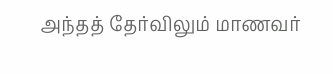அந்தத் தேர்விலும் மாணவர்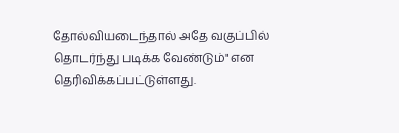தோல்வியடைந்தால் அதே வகுப்பில் தொடர்ந்து படிக்க வேண்டும்" என தெரிவிக்கப்பட்டுள்ளது.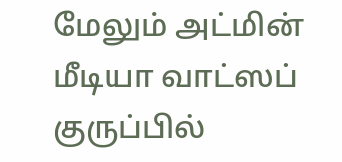மேலும் அட்மின் மீடியா வாட்ஸப் குருப்பில்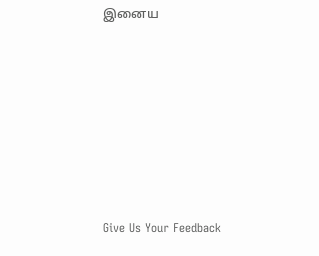இனைய







Give Us Your Feedback